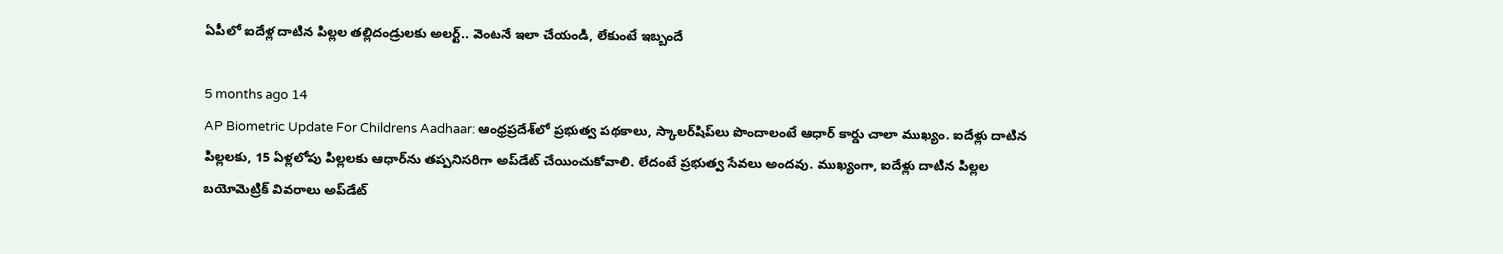ఏపీలో ఐదేళ్ల దాటిన పిల్లల తల్లిదండ్రులకు అలర్ట్.. వెంటనే ఇలా చేయండి, లేకుంటే ఇబ్బందే

5 months ago 14
AP Biometric Update For Childrens Aadhaar: ఆంధ్రప్రదేశ్‌లో ప్రభుత్వ పథకాలు, స్కాలర్‌షిప్‌లు పొందాలంటే ఆధార్‌ కార్డు చాలా ముఖ్యం. ఐదేళ్లు దాటిన పిల్లలకు, 15 ఏళ్లలోపు పిల్లలకు ఆధార్‌ను తప్పనిసరిగా అప్‌డేట్ చేయించుకోవాలి. లేదంటే ప్రభుత్వ సేవలు అందవు. ముఖ్యంగా, ఐదేళ్లు దాటిన పిల్లల బయోమెట్రిక్‌ వివరాలు అప్‌డేట్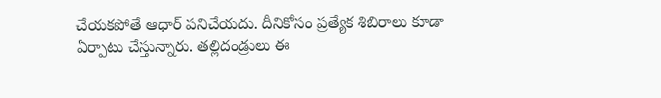చేయకపోతే ఆధార్‌ పనిచేయదు. దీనికోసం ప్రత్యేక శిబిరాలు కూడా ఏర్పాటు చేస్తున్నారు. తల్లిదండ్రులు ఈ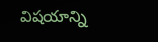విషయాన్ని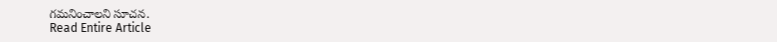గమనించాలని సూచన.
Read Entire Article